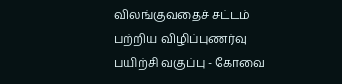விலங்குவதைச் சட்டம் பற்றிய விழிப்புணர்வு பயிற்சி வகுப்பு - கோவை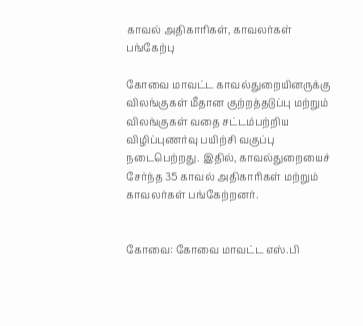காவல் அதிகாரிகள், காவலர்கள் பங்கேற்பு

கோவை மாவட்ட காவல்துறையினருக்கு விலங்குகள் மீதான குற்றத்தடுப்பு மற்றும் விலங்குகள் வதை சட்டம்பற்றிய விழிப்புணர்வு பயிற்சி வகுப்பு நடைபெற்றது. இதில், காவல்துறையைச் சேர்ந்த 35 காவல் அதிகாரிகள் மற்றும் காவலர்கள் பங்கேற்றனர்.


கோவை: கோவை மாவட்ட எஸ்.பி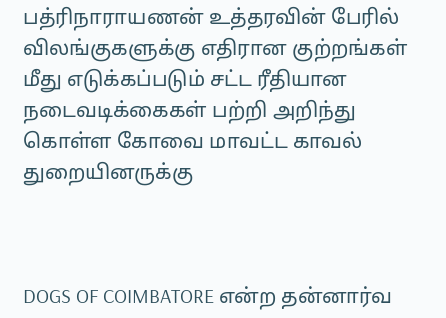பத்ரிநாராயணன் உத்தரவின் பேரில் விலங்குகளுக்கு எதிரான குற்றங்கள் மீது எடுக்கப்படும் சட்ட ரீதியான நடைவடிக்கைகள் பற்றி அறிந்து கொள்ள கோவை மாவட்ட காவல் துறையினருக்கு



DOGS OF COIMBATORE என்ற தன்னார்வ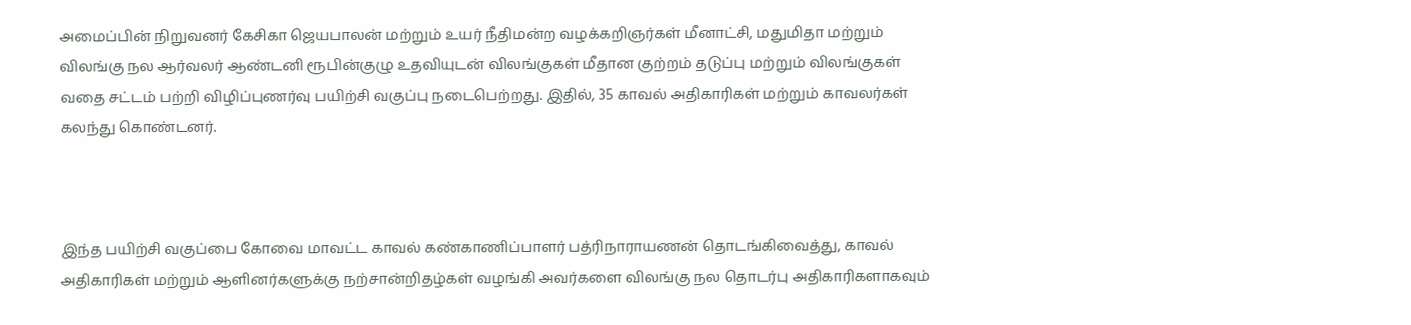அமைப்பின் நிறுவனர் கேசிகா ஜெயபாலன் மற்றும் உயர் நீதிமன்ற வழக்கறிஞர்கள் மீனாட்சி, மதுமிதா மற்றும் விலங்கு நல ஆர்வலர் ஆண்டனி ரூபின்குழு உதவியுடன் விலங்குகள் மீதான குற்றம் தடுப்பு மற்றும் விலங்குகள் வதை சட்டம் பற்றி விழிப்புணர்வு பயிற்சி வகுப்பு நடைபெற்றது. இதில், 35 காவல் அதிகாரிகள் மற்றும் காவலர்கள் கலந்து கொண்டனர்.



இந்த பயிற்சி வகுப்பை கோவை மாவட்ட காவல் கண்காணிப்பாளர் பத்ரிநாராயணன் தொடங்கிவைத்து, காவல் அதிகாரிகள் மற்றும் ஆளினர்களுக்கு நற்சான்றிதழ்கள் வழங்கி அவர்களை விலங்கு நல தொடர்பு அதிகாரிகளாகவும்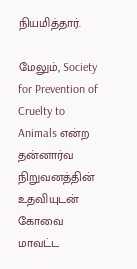நியமித்தார்.

மேலும், Society for Prevention of Cruelty to Animals என்ற தன்னார்வ நிறுவனத்தின் உதவியுடன் கோவை மாவட்ட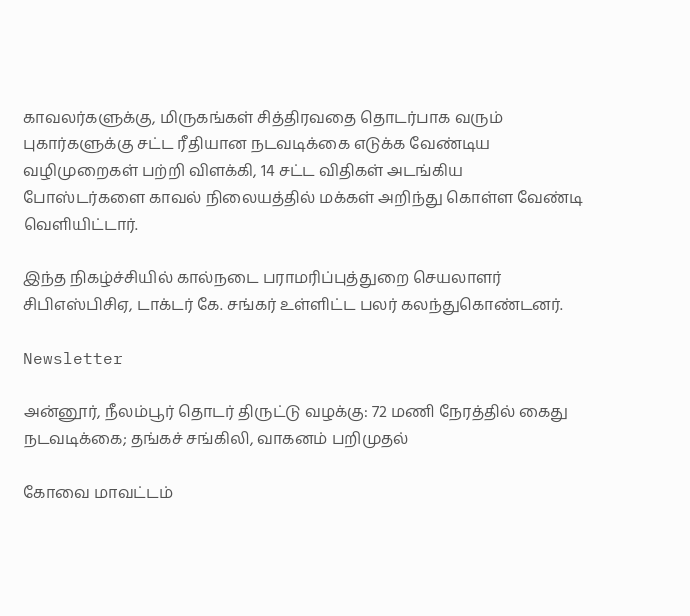காவலர்களுக்கு, மிருகங்கள் சித்திரவதை தொடர்பாக வரும் புகார்களுக்கு சட்ட ரீதியான நடவடிக்கை எடுக்க வேண்டிய வழிமுறைகள் பற்றி விளக்கி, 14 சட்ட விதிகள் அடங்கிய போஸ்டர்களை காவல் நிலையத்தில் மக்கள் அறிந்து கொள்ள வேண்டி வெளியிட்டார்.

இந்த நிகழ்ச்சியில் கால்நடை பராமரிப்புத்துறை செயலாளர் சிபிஎஸ்பிசிஏ, டாக்டர் கே. சங்கர் உள்ளிட்ட பலர் கலந்துகொண்டனர்.

Newsletter

அன்னூர், நீலம்பூர் தொடர் திருட்டு வழக்கு: 72 மணி நேரத்தில் கைது நடவடிக்கை; தங்கச் சங்கிலி, வாகனம் பறிமுதல்

கோவை மாவட்டம்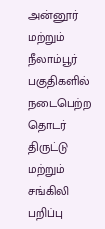அன்னூர் மற்றும் நீலாம்பூர் பகுதிகளில் நடைபெற்ற தொடர் திருட்டு மற்றும் சங்கிலி பறிப்பு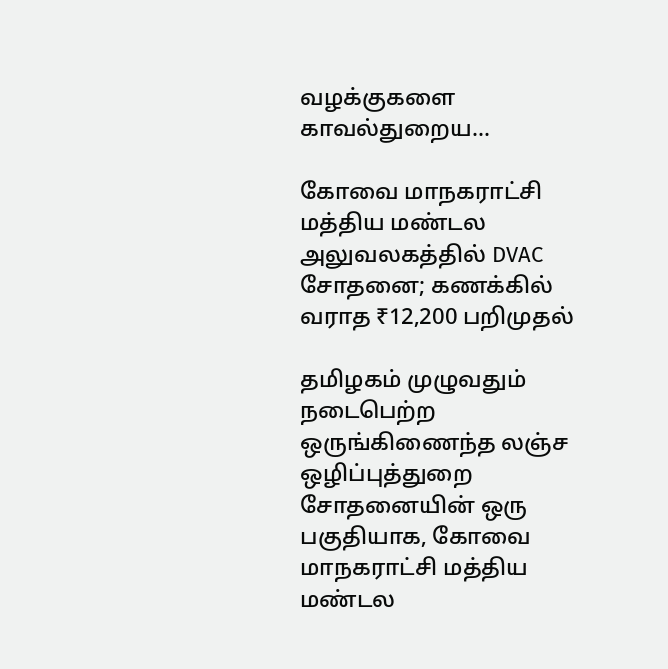வழக்குகளை காவல்துறைய...

கோவை மாநகராட்சி மத்திய மண்டல அலுவலகத்தில் DVAC சோதனை; கணக்கில் வராத ₹12,200 பறிமுதல்

தமிழகம் முழுவதும் நடைபெற்ற ஒருங்கிணைந்த லஞ்ச ஒழிப்புத்துறை சோதனையின் ஒரு பகுதியாக, கோவை மாநகராட்சி மத்திய மண்டல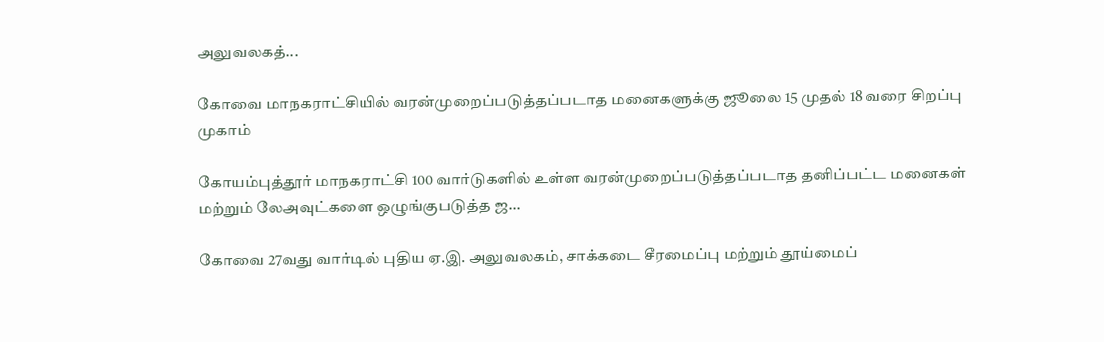அலுவலகத்...

கோவை மாநகராட்சியில் வரன்முறைப்படுத்தப்படாத மனைகளுக்கு ஜூலை 15 முதல் 18 வரை சிறப்பு முகாம்

கோயம்புத்தூர் மாநகராட்சி 100 வார்டுகளில் உள்ள வரன்முறைப்படுத்தப்படாத தனிப்பட்ட மனைகள் மற்றும் லேஅவுட்களை ஒழுங்குபடுத்த ஜ...

கோவை 27வது வார்டில் புதிய ஏ.இ. அலுவலகம், சாக்கடை சீரமைப்பு மற்றும் தூய்மைப்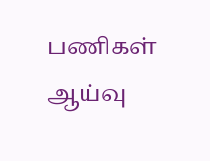பணிகள் ஆய்வு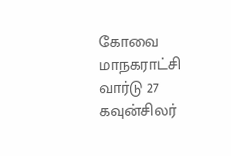கோவை மாநகராட்சி வார்டு 27 கவுன்சிலர்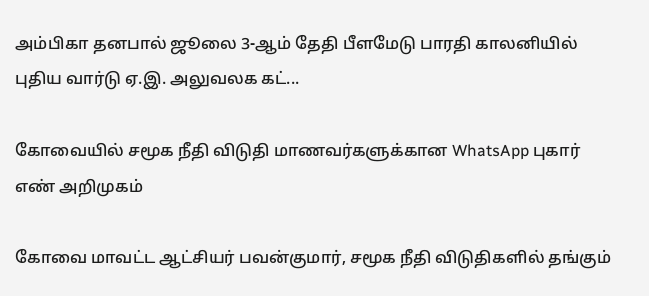அம்பிகா தனபால் ஜூலை 3-ஆம் தேதி பீளமேடு பாரதி காலனியில் புதிய வார்டு ஏ.இ. அலுவலக கட்...

கோவையில் சமூக நீதி விடுதி மாணவர்களுக்கான WhatsApp புகார் எண் அறிமுகம்

கோவை மாவட்ட ஆட்சியர் பவன்குமார், சமூக நீதி விடுதிகளில் தங்கும்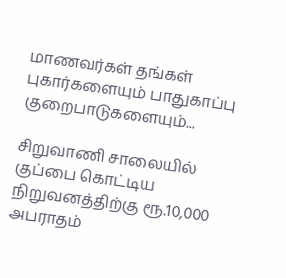மாணவர்கள் தங்கள் புகார்களையும் பாதுகாப்பு குறைபாடுகளையும்...

சிறுவாணி சாலையில் குப்பை கொட்டிய நிறுவனத்திற்கு ரூ.10,000 அபராதம்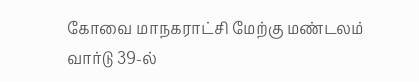கோவை மாநகராட்சி மேற்கு மண்டலம் வார்டு 39-ல்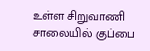உள்ள சிறுவாணி சாலையில் குப்பை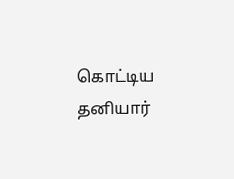கொட்டிய தனியார்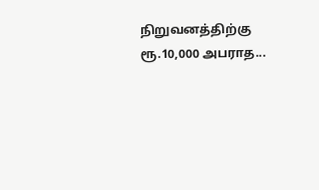நிறுவனத்திற்கு ரூ.10,000 அபராத...